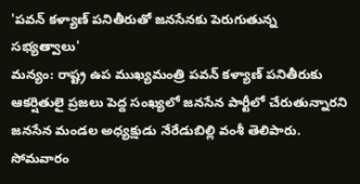'పవన్ కళ్యాణ్ పనితీరుతో జనసేనకు పెరుగుతున్న సభ్యత్వాలు'
మన్యం: రాష్ట్ర ఉప ముఖ్యమంత్రి పవన్ కళ్యాణ్ పనితీరుకు ఆకర్షితులై ప్రజలు పెద్ద సంఖ్యలో జనసేన పార్టీలో చేరుతున్నారని జనసేన మండల అధ్యక్షుడు నేరేడుబిల్లి వంశీ తెలిపారు. సోమవారం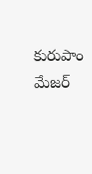కురుపాం మేజర్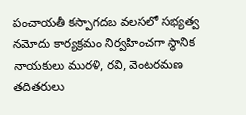పంచాయతీ కస్పాగదబ వలసలో సభ్యత్వ నమోదు కార్యక్రమం నిర్వహించగా స్థానిక నాయకులు మురళి, రవి, వెంటరమణ తదితరులు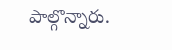పాల్గొన్నారు.